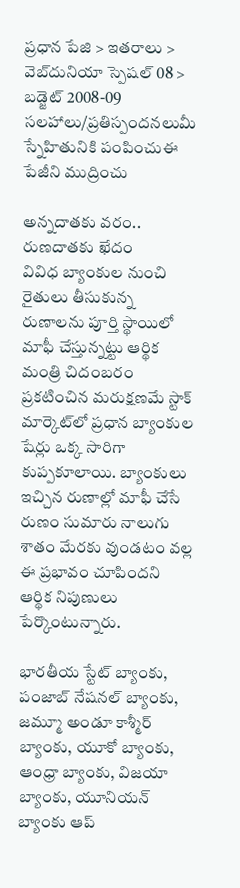ప్రధాన పేజి > ఇతరాలు > వెబ్‌దునియా స్పెషల్ 08 > బడ్జెట్ 2008-09
సలహాలు/ప్రతిస్పందనలుమీ స్నేహితునికి పంపించుఈ పేజీని ముద్రించు

అన్నదాతకు వరం.. రుణదాతకు ఖేదం
వివిధ బ్యాంకుల నుంచి రైతులు తీసుకున్న రుణాలను పూర్తి స్థాయిలో మాఫీ చేస్తున్నట్టు ఆర్థిక మంత్రి చిదంబరం ప్రకటించిన మరుక్షణమే స్టాక్ మార్కెట్‌లో ప్రధాన బ్యాంకుల షేర్లు ఒక్క సారిగా కుప్పకూలాయి. బ్యాంకులు ఇచ్చిన రుణాల్లో మాఫీ చేసే రుణం సుమారు నాలుగు శాతం మేరకు వుండటం వల్ల ఈ ప్రభావం చూపిందని ఆర్థిక నిపుణులు పేర్కొంటున్నారు.

భారతీయ స్టేట్ బ్యాంకు, పంజాబ్ నేషనల్ బ్యాంకు, జమ్మూ అండూ కాశ్మీర్ బ్యాంకు, యూకో బ్యాంకు, ఆంధ్రా బ్యాంకు, విజయా బ్యాంకు, యూనియన్ బ్యాంకు ఆప్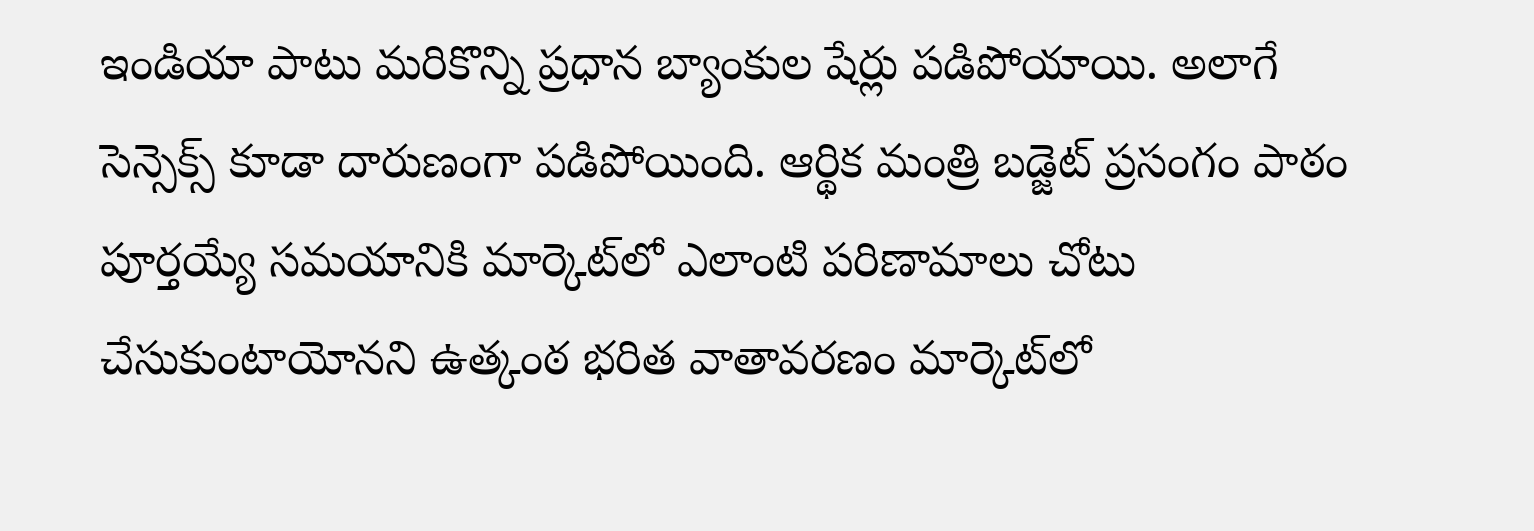ఇండియా పాటు మరికొన్ని ప్రధాన బ్యాంకుల షేర్లు పడిపోయాయి. అలాగే సెన్సెక్స్ కూడా దారుణంగా పడిపోయింది. ఆర్థిక మంత్రి బడ్జెట్ ప్రసంగం పాఠం పూర్తయ్యే సమయానికి మార్కెట్‌లో ఎలాంటి పరిణామాలు చోటు చేసుకుంటాయోనని ఉత్కంఠ భరిత వాతావరణం మార్కెట్‌లో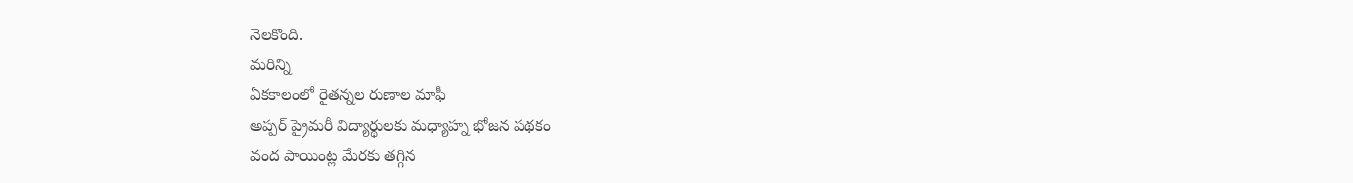నెలకొంది.
మరిన్ని
ఏకకాలంలో రైతన్నల రుణాల మాఫీ
అప్పర్ ప్రైమరీ విద్యార్థులకు మధ్యాహ్న భోజన పథకం
వంద పాయింట్ల మేరకు తగ్గిన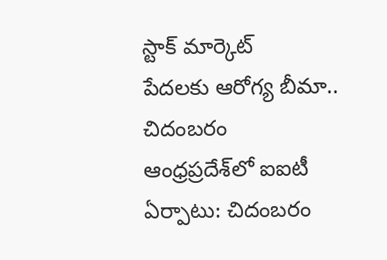స్టాక్ మార్కెట్
పేదలకు ఆరోగ్య బీమా.. చిదంబరం
ఆంధ్రప్రదేశ్‌లో ఐఐటీ ఏర్పాటు: చిదంబరం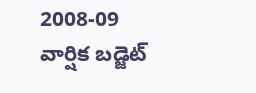2008-09 వార్షిక బడ్జెట్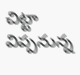చిట్టా విప్పనున్న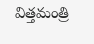విత్తమంత్రి